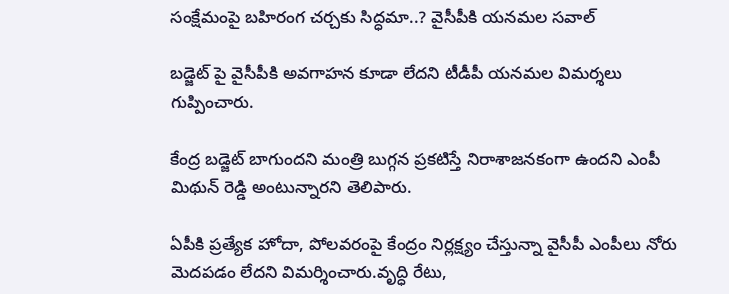సంక్షేమంపై బహిరంగ చర్చకు సిద్ధమా..? వైసీపీకి యనమల సవాల్

బడ్జెట్ పై వైసీపీకి అవగాహన కూడా లేదని టీడీపీ యనమల విమర్శలు గుప్పించారు.

కేంద్ర బడ్జెట్ బాగుందని మంత్రి బుగ్గన ప్రకటిస్తే నిరాశాజనకంగా ఉందని ఎంపీ మిథున్ రెడ్డి అంటున్నారని తెలిపారు.

ఏపీకి ప్రత్యేక హోదా, పోలవరంపై కేంద్రం నిర్లక్ష్యం చేస్తున్నా వైసీపీ ఎంపీలు నోరు మెదపడం లేదని విమర్శించారు.వృద్ధి రేటు,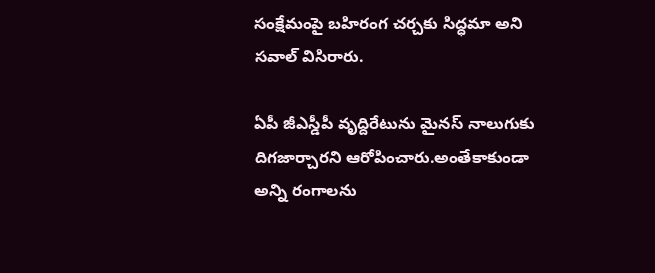సంక్షేమంపై బహిరంగ చర్చకు సిద్ధమా అని సవాల్ విసిరారు.

ఏపీ జీఎస్డీపీ వృద్దిరేటును మైనస్ నాలుగుకు దిగజార్చారని ఆరోపించారు.అంతేకాకుండా అన్ని రంగాలను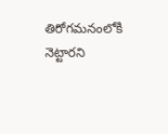తిరోగమనంలోకి నెట్టారని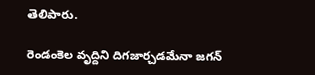తెలిపారు.

రెండంకెల వృద్దిని దిగజార్చడమేనా జగన్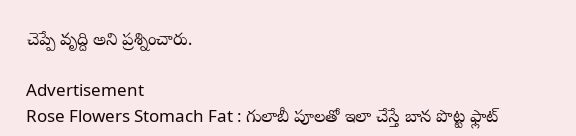చెప్పే వృద్ది అని ప్రశ్నించారు.

Advertisement
Rose Flowers Stomach Fat : గులాబీ పూలతో ఇలా చేస్తే బాన పొట్ట ఫ్లాట్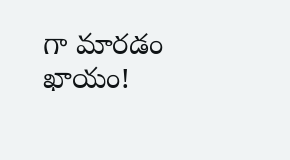గా మారడం ఖాయం!